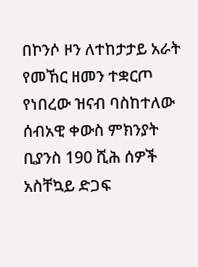በኮንሶ ዞን ለተከታታይ አራት የመኸር ዘመን ተቋርጦ የነበረው ዝናብ ባስከተለው ሰብአዊ ቀውስ ምክንያት ቢያንስ 190 ሺሕ ሰዎች አስቸኳይ ድጋፍ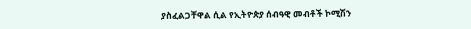ያስፈልጋቸዋል ሲል የኢትዮጵያ ሰብዓዊ መብቶች ኮሚሽን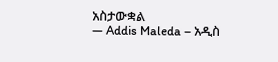አስታውቋል
— Addis Maleda – አዲስ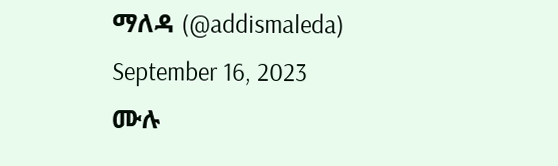ማለዳ (@addismaleda) September 16, 2023
ሙሉ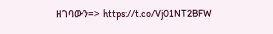ዘገባውን=> https://t.co/Vj01NT2BFW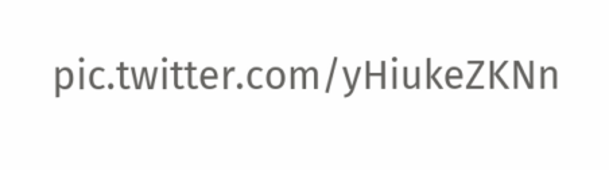pic.twitter.com/yHiukeZKNn